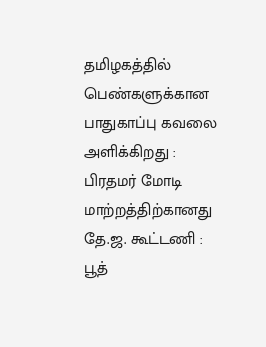தமிழகத்தில் பெண்களுக்கான பாதுகாப்பு கவலை அளிக்கிறது : பிரதமர் மோடி மாற்றத்திற்கானது தே.ஜ. கூட்டணி : பூத்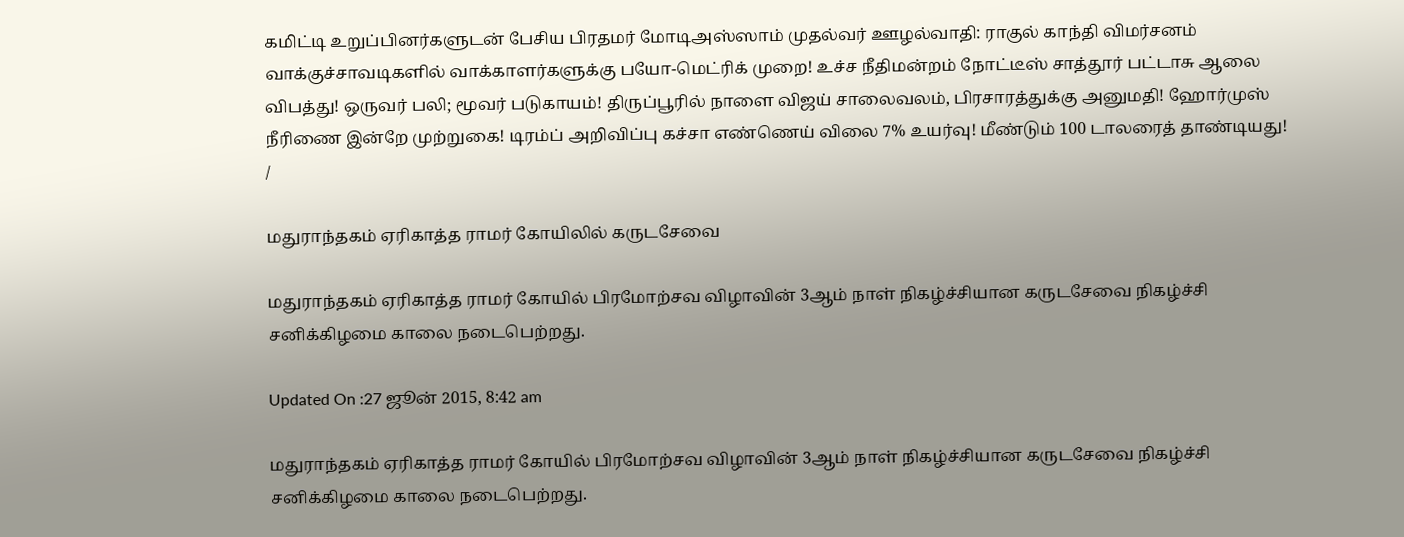கமிட்டி உறுப்பினர்களுடன் பேசிய பிரதமர் மோடிஅஸ்ஸாம் முதல்வர் ஊழல்வாதி: ராகுல் காந்தி விமர்சனம் வாக்குச்சாவடிகளில் வாக்காளர்களுக்கு பயோ-மெட்ரிக் முறை! உச்ச நீதிமன்றம் நோட்டீஸ் சாத்தூர் பட்டாசு ஆலை விபத்து! ஒருவர் பலி; மூவர் படுகாயம்! திருப்பூரில் நாளை விஜய் சாலைவலம், பிரசாரத்துக்கு அனுமதி! ஹோர்முஸ் நீரிணை இன்றே முற்றுகை! டிரம்ப் அறிவிப்பு கச்சா எண்ணெய் விலை 7% உயர்வு! மீண்டும் 100 டாலரைத் தாண்டியது!
/

மதுராந்தகம் ஏரிகாத்த ராமர் கோயிலில் கருடசேவை

மதுராந்தகம் ஏரிகாத்த ராமர் கோயில் பிரமோற்சவ விழாவின் 3ஆம் நாள் நிகழ்ச்சியான கருடசேவை நிகழ்ச்சி சனிக்கிழமை காலை நடைபெற்றது.

Updated On :27 ஜூன் 2015, 8:42 am

மதுராந்தகம் ஏரிகாத்த ராமர் கோயில் பிரமோற்சவ விழாவின் 3ஆம் நாள் நிகழ்ச்சியான கருடசேவை நிகழ்ச்சி சனிக்கிழமை காலை நடைபெற்றது.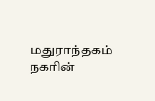மதுராந்தகம் நகரின்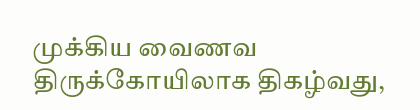முக்கிய வைணவ திருக்கோயிலாக திகழ்வது,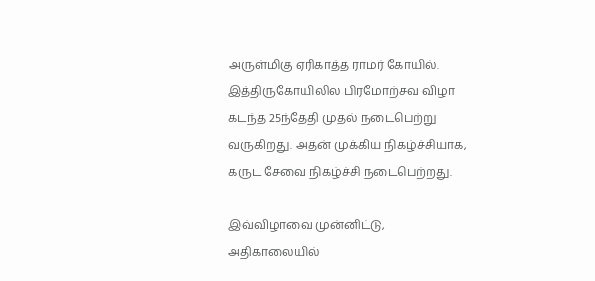அருள்மிகு ஏரிகாத்த ராமர் கோயில். இத்திருகோயிலில பிரமோற்சவ விழா கடந்த 25ந்தேதி முதல் நடைபெற்று வருகிறது. அதன் முக்கிய நிகழ்ச்சியாக, கருட சேவை நிகழ்ச்சி நடைபெற்றது.

இவ்விழாவை முன்னிட்டு,  அதிகாலையில்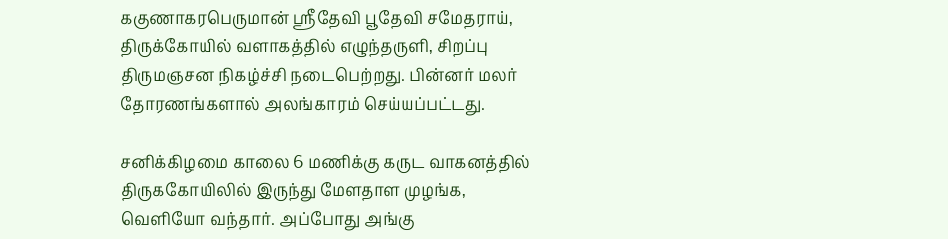ககுணாகரபெருமான் ஸ்ரீதேவி பூதேவி சமேதராய், திருக்கோயில் வளாகத்தில் எழுந்தருளி, சிறப்பு திருமஞசன நிகழ்ச்சி நடைபெற்றது. பின்னர் மலர் தோரணங்களால் அலங்காரம் செய்யப்பட்டது.

சனிக்கிழமை காலை 6 மணிக்கு கருட வாகனத்தில் திருககோயிலில் இருந்து மேளதாள முழங்க, வெளியோ வந்தார். அப்போது அங்கு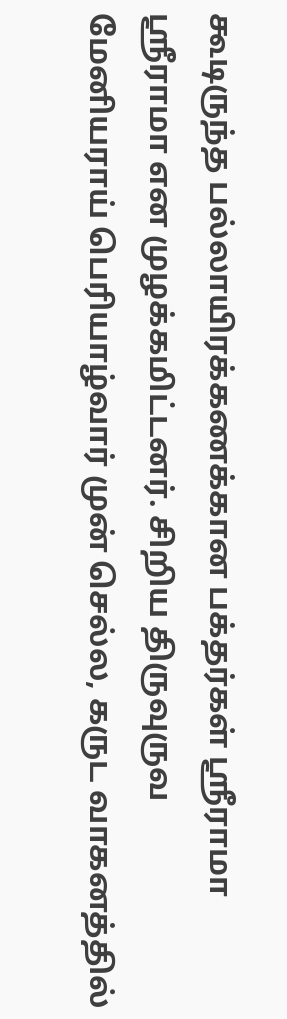கூடிருந்த பல்லாயிரக்கணக்கான பக்தர்கள் ஸ்ரீராமா ஸ்ரீராமா என முழக்கமிட்டனர். சிறிய திருவுருவ மேனியராய் பெரியாழ்வார் முன் செல்ல, கருட வாகனத்தில்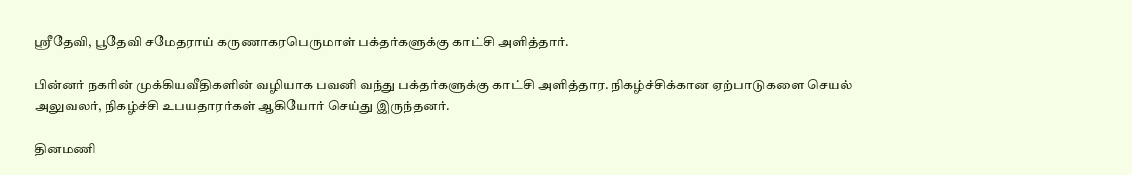ஸ்ரீதேவி, பூதேவி சமேதராய் கருணாகரபெருமாள் பக்தர்களுக்கு காட்சி அளித்தார்.

பின்னர் நகரின் முக்கியவீதிகளின் வழியாக பவனி வந்து பக்தர்களுக்கு காட்சி அளித்தார. நிகழ்ச்சிக்கான ஏற்பாடுகளை செயல் அலுவலர், நிகழ்ச்சி உபயதாரர்கள் ஆகியோர் செய்து இருந்தனர்.

தினமணி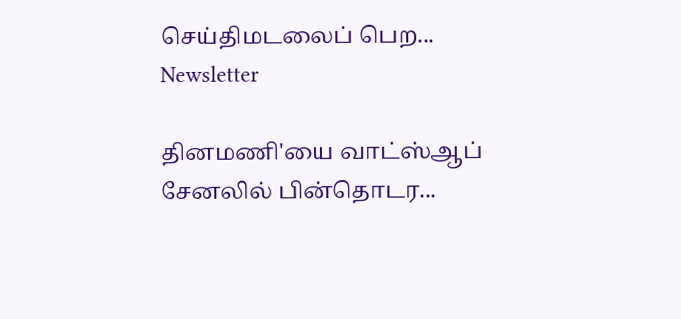செய்திமடலைப் பெற... Newsletter

தினமணி'யை வாட்ஸ்ஆப் சேனலில் பின்தொடர...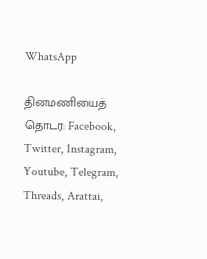WhatsApp

தினமணியைத் தொடர: Facebook, Twitter, Instagram, Youtube, Telegram, Threads, Arattai,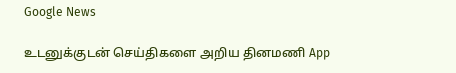Google News

உடனுக்குடன் செய்திகளை அறிய தினமணி App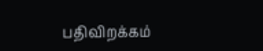பதிவிறக்கம்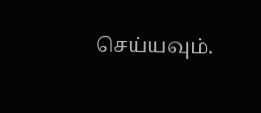செய்யவும்.